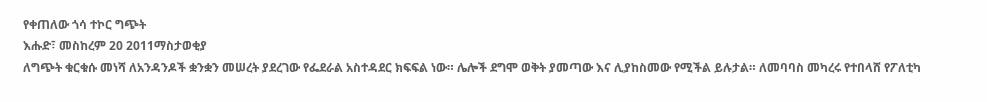የቀጠለው ጎሳ ተኮር ግጭት
እሑድ፣ መስከረም 20 2011ማስታወቂያ
ለግጭት ቁርቁሱ መነሻ ለአንዳንዶች ቋንቋን መሠረት ያደረገው የፌደራል አስተዳደር ክፍፍል ነው። ሌሎች ደግሞ ወቅት ያመጣው እና ሊያከስመው የሚችል ይሉታል። ለመባባስ መካረሩ የተበላሸ የፖለቲካ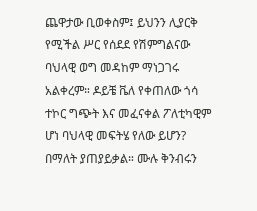ጨዋታው ቢወቀስም፤ ይህንን ሊያርቅ የሚችል ሥር የሰደደ የሽምግልናው ባህላዊ ወግ መዳከም ማነጋገሩ አልቀረም። ዶይቼ ቬለ የቀጠለው ጎሳ ተኮር ግጭት እና መፈናቀል ፖለቲካዊም ሆነ ባህላዊ መፍትሄ የለው ይሆን? በማለት ያጠያይቃል። ሙሉ ቅንብሩን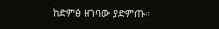ከድምፅ ዘገባው ያድምጡ።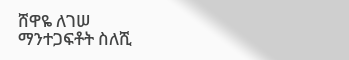ሸዋዬ ለገሠ
ማንተጋፍቶት ስለሺ